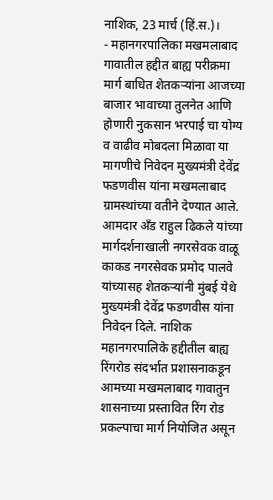नाशिक, 23 मार्च (हिं.स.)।
- महानगरपालिका मखमलाबाद गावातील हद्दीत बाह्य परीक्रमा मार्ग बाधित शेतकऱ्यांना आजच्या बाजार भावाच्या तुलनेत आणि होणारी नुकसान भरपाई चा योग्य व वाढीव मोबदला मिळावा या मागणीचे निवेदन मुख्यमंत्री देवेंद्र फडणवीस यांना मखमलाबाद ग्रामस्थांच्या वतीने देण्यात आले. आमदार अँड राहुल ढिकले यांच्या मार्गदर्शनाखाली नगरसेवक वाळू काकड नगरसेवक प्रमोद पालवे यांच्यासह शेतकऱ्यांनी मुंबई येथे मुख्यमंत्री देवेंद्र फडणवीस यांना निवेदन दिले. नाशिक महानगरपालिके हद्दीतील बाह्य रिंगरोड संदर्भात प्रशासनाकडून आमच्या मखमलाबाद गावातुन शासनाच्या प्रस्तावित रिंग रोड प्रकल्पाचा मार्ग नियोजित असून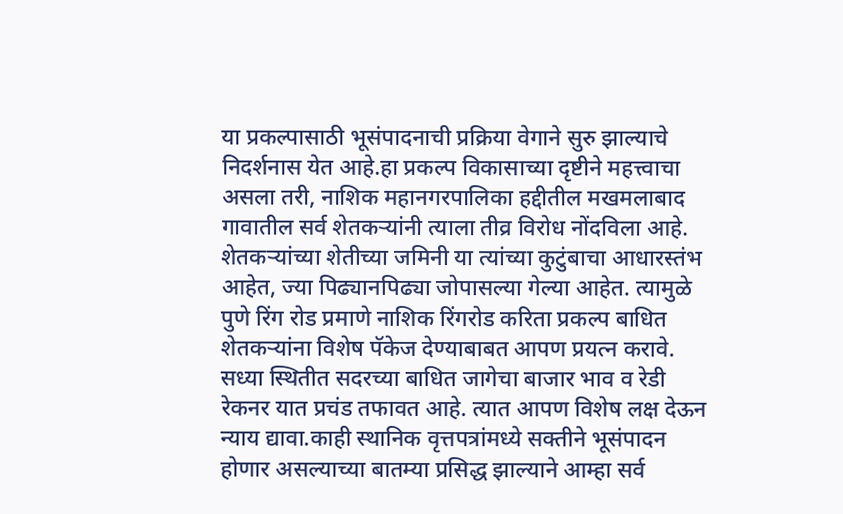या प्रकल्पासाठी भूसंपादनाची प्रक्रिया वेगाने सुरु झाल्याचे निदर्शनास येत आहे.हा प्रकल्प विकासाच्या दृष्टीने महत्त्वाचा असला तरी, नाशिक महानगरपालिका हद्दीतील मखमलाबाद गावातील सर्व शेतकऱ्यांनी त्याला तीव्र विरोध नोंदविला आहे. शेतकऱ्यांच्या शेतीच्या जमिनी या त्यांच्या कुटुंबाचा आधारस्तंभ आहेत, ज्या पिढ्यानपिढ्या जोपासल्या गेल्या आहेत. त्यामुळे पुणे रिंग रोड प्रमाणे नाशिक रिंगरोड करिता प्रकल्प बाधित शेतकऱ्यांना विशेष पॅकेज देण्याबाबत आपण प्रयत्न करावे. सध्या स्थितीत सदरच्या बाधित जागेचा बाजार भाव व रेडी रेकनर यात प्रचंड तफावत आहे. त्यात आपण विशेष लक्ष देऊन न्याय द्यावा.काही स्थानिक वृत्तपत्रांमध्ये सक्तीने भूसंपादन होणार असल्याच्या बातम्या प्रसिद्ध झाल्याने आम्हा सर्व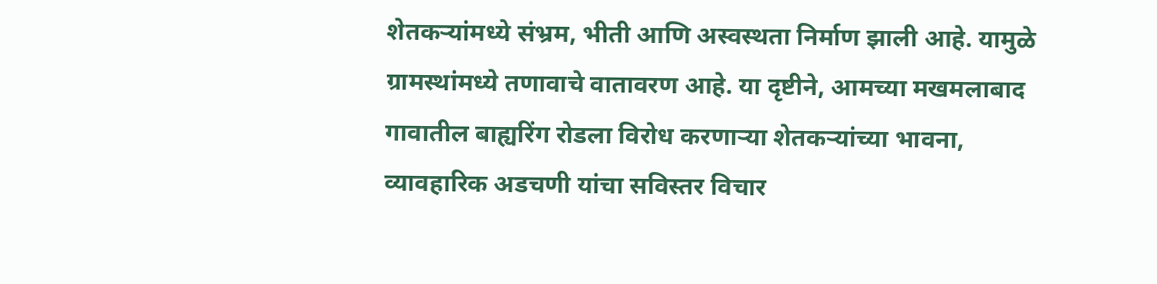शेतकऱ्यांमध्ये संभ्रम, भीती आणि अस्वस्थता निर्माण झाली आहे. यामुळे ग्रामस्थांमध्ये तणावाचे वातावरण आहे. या दृष्टीने, आमच्या मखमलाबाद गावातील बाह्यरिंग रोडला विरोध करणाऱ्या शेतकऱ्यांच्या भावना, व्यावहारिक अडचणी यांचा सविस्तर विचार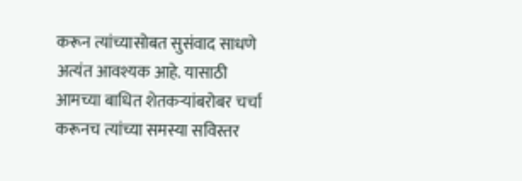करून त्यांच्यासोबत सुसंवाद साधणे अत्यंत आवश्यक आहे. यासाठी आमच्या बाधित शेतकऱ्यांबरोबर चर्चा करूनच त्यांच्या समस्या सविस्तर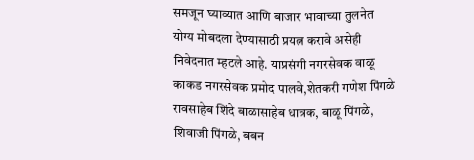समजून घ्याव्यात आणि बाजार भावाच्या तुलनेत योग्य मोबदला देण्यासाठी प्रयत्न करावे असेही निवेदनात म्हटले आहे. याप्रसंगी नगरसेवक वाळू काकड नगरसेवक प्रमोद पालवे,शेतकरी गणेश पिंगळे रावसाहेब शिंदे बाळासाहेब धात्रक, बाळू पिंगळे, शिवाजी पिंगळे, बबन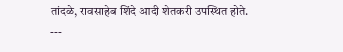तांदळे, रावसाहेब शिंदे आदी शेतकरी उपस्थित होते.
---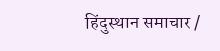हिंदुस्थान समाचार /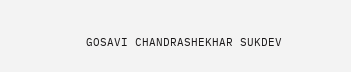GOSAVI CHANDRASHEKHAR SUKDEV